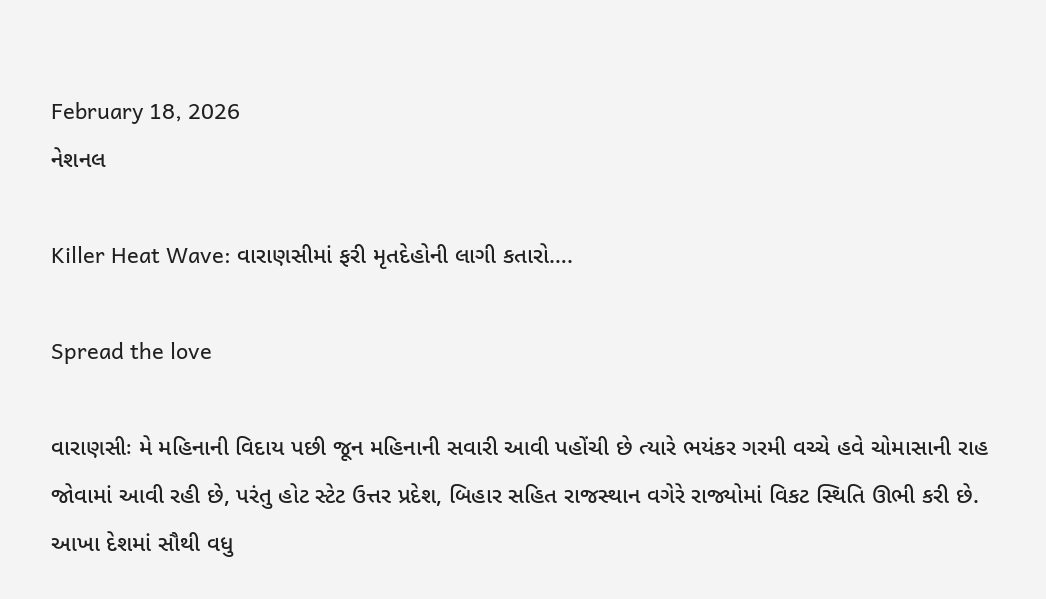February 18, 2026
નેશનલ

Killer Heat Wave: વારાણસીમાં ફરી મૃતદેહોની લાગી કતારો….

Spread the love

વારાણસીઃ મે મહિનાની વિદાય પછી જૂન મહિનાની સવારી આવી પહોંચી છે ત્યારે ભયંકર ગરમી વચ્ચે હવે ચોમાસાની રાહ જોવામાં આવી રહી છે, પરંતુ હોટ સ્ટેટ ઉત્તર પ્રદેશ, બિહાર સહિત રાજસ્થાન વગેરે રાજ્યોમાં વિકટ સ્થિતિ ઊભી કરી છે. આખા દેશમાં સૌથી વધુ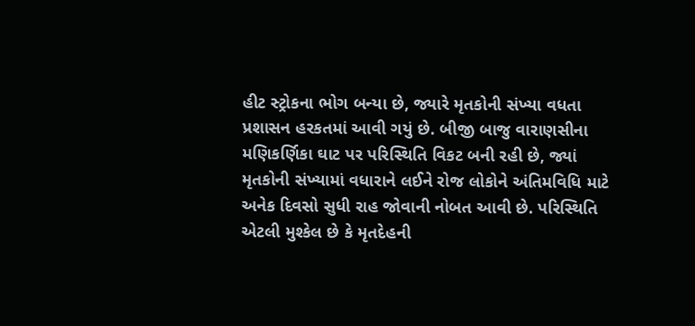હીટ સ્ટ્રોકના ભોગ બન્યા છે, જ્યારે મૃતકોની સંખ્યા વધતા પ્રશાસન હરકતમાં આવી ગયું છે. બીજી બાજુ વારાણસીના મણિકર્ણિકા ઘાટ પર પરિસ્થિતિ વિકટ બની રહી છે, જ્યાં મૃતકોની સંખ્યામાં વધારાને લઈને રોજ લોકોને અંતિમવિધિ માટે અનેક દિવસો સુધી રાહ જોવાની નોબત આવી છે. પરિસ્થિતિ એટલી મુશ્કેલ છે કે મૃતદેહની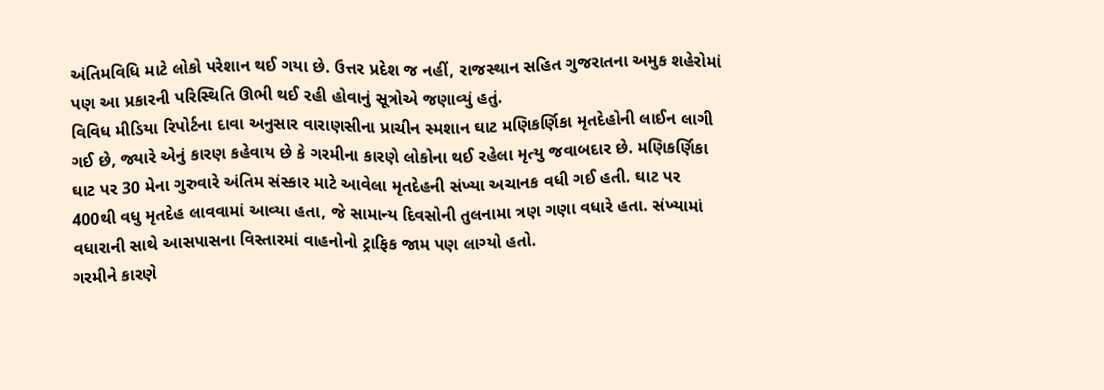અંતિમવિધિ માટે લોકો પરેશાન થઈ ગયા છે. ઉત્તર પ્રદેશ જ નહીં, રાજસ્થાન સહિત ગુજરાતના અમુક શહેરોમાં પણ આ પ્રકારની પરિસ્થિતિ ઊભી થઈ રહી હોવાનું સૂત્રોએ જણાવ્યું હતું.
વિવિધ મીડિયા રિપોર્ટના દાવા અનુસાર વારાણસીના પ્રાચીન સ્મશાન ઘાટ મણિકર્ણિકા મૃતદેહોની લાઈન લાગી ગઈ છે, જ્યારે એનું કારણ કહેવાય છે કે ગરમીના કારણે લોકોના થઈ રહેલા મૃત્યુ જવાબદાર છે. મણિકર્ણિકા ઘાટ પર 30 મેના ગુરુવારે અંતિમ સંસ્કાર માટે આવેલા મૃતદેહની સંખ્યા અચાનક વધી ગઈ હતી. ઘાટ પર 400થી વધુ મૃતદેહ લાવવામાં આવ્યા હતા, જે સામાન્ય દિવસોની તુલનામા ત્રણ ગણા વધારે હતા. સંખ્યામાં વધારાની સાથે આસપાસના વિસ્તારમાં વાહનોનો ટ્રાફિક જામ પણ લાગ્યો હતો.
ગરમીને કારણે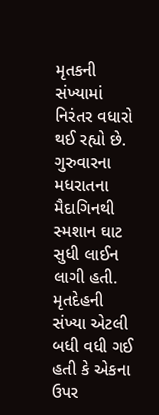મૃતકની સંખ્યામાં નિરંતર વધારો થઈ રહ્યો છે. ગુરુવારના મધરાતના મૈદાગિનથી સ્મશાન ઘાટ સુધી લાઈન લાગી હતી. મૃતદેહની સંખ્યા એટલી બધી વધી ગઈ હતી કે એકના ઉપર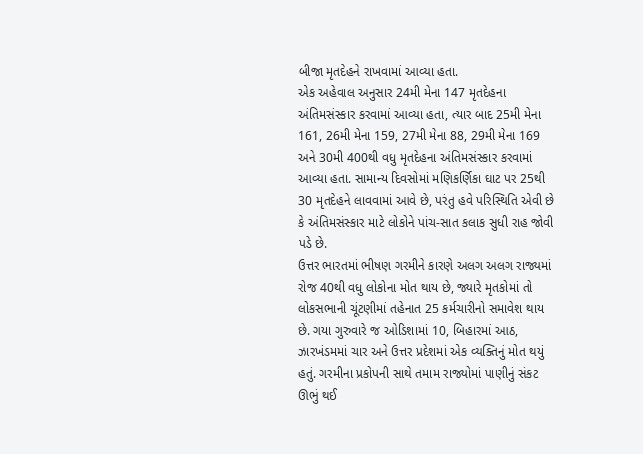બીજા મૃતદેહને રાખવામાં આવ્યા હતા.
એક અહેવાલ અનુસાર 24મી મેના 147 મૃતદેહના અંતિમસંસ્કાર કરવામાં આવ્યા હતા, ત્યાર બાદ 25મી મેના 161, 26મી મેના 159, 27મી મેના 88, 29મી મેના 169 અને 30મી 400થી વધુ મૃતદેહના અંતિમસંસ્કાર કરવામાં આવ્યા હતા. સામાન્ય દિવસોમાં મણિકર્ણિકા ઘાટ પર 25થી 30 મૃતદેહને લાવવામાં આવે છે, પરંતુ હવે પરિસ્થિતિ એવી છે કે અંતિમસંસ્કાર માટે લોકોને પાંચ-સાત કલાક સુધી રાહ જોવી પડે છે.
ઉત્તર ભારતમાં ભીષણ ગરમીને કારણે અલગ અલગ રાજ્યમાં રોજ 40થી વધુ લોકોના મોત થાય છે, જ્યારે મૃતકોમાં તો લોકસભાની ચૂંટણીમાં તહેનાત 25 કર્મચારીનો સમાવેશ થાય છે. ગયા ગુરુવારે જ ઓડિશામાં 10, બિહારમાં આઠ, ઝારખંડમમાં ચાર અને ઉત્તર પ્રદેશમાં એક વ્યક્તિનું મોત થયું હતું. ગરમીના પ્રકોપની સાથે તમામ રાજ્યોમાં પાણીનું સંકટ ઊભું થઈ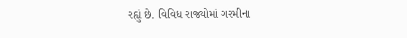રહ્યું છે. વિવિધ રાજ્યોમાં ગરમીના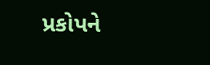પ્રકોપને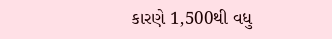કારણે 1,500થી વધુ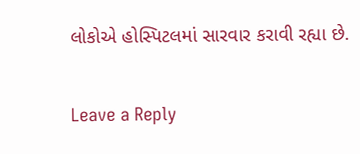લોકોએ હોસ્પિટલમાં સારવાર કરાવી રહ્યા છે.

Leave a Reply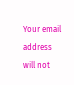Your email address will not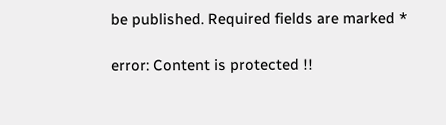be published. Required fields are marked *

error: Content is protected !!